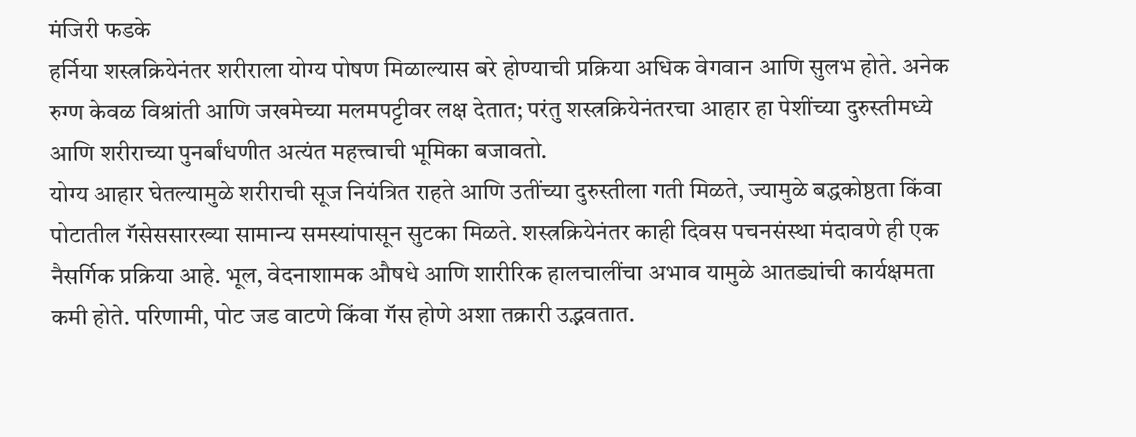मंजिरी फडके
हर्निया शस्त्रक्रियेनंतर शरीराला योग्य पोषण मिळाल्यास बरे होण्याची प्रक्रिया अधिक वेगवान आणि सुलभ होते. अनेक रुग्ण केवळ विश्रांती आणि जखमेच्या मलमपट्टीवर लक्ष देतात; परंतु शस्त्रक्रियेनंतरचा आहार हा पेशींच्या दुरुस्तीमध्ये आणि शरीराच्या पुनर्बांधणीत अत्यंत महत्त्वाची भूमिका बजावतो.
योग्य आहार घेतल्यामुळे शरीराची सूज नियंत्रित राहते आणि उतींच्या दुरुस्तीला गती मिळते, ज्यामुळे बद्धकोष्ठता किंवा पोटातील गॅसेससारख्या सामान्य समस्यांपासून सुटका मिळते. शस्त्रक्रियेनंतर काही दिवस पचनसंस्था मंदावणे ही एक नैसर्गिक प्रक्रिया आहे. भूल, वेदनाशामक औषधे आणि शारीरिक हालचालींचा अभाव यामुळे आतड्यांची कार्यक्षमता कमी होते. परिणामी, पोट जड वाटणे किंवा गॅस होणे अशा तक्रारी उद्भवतात.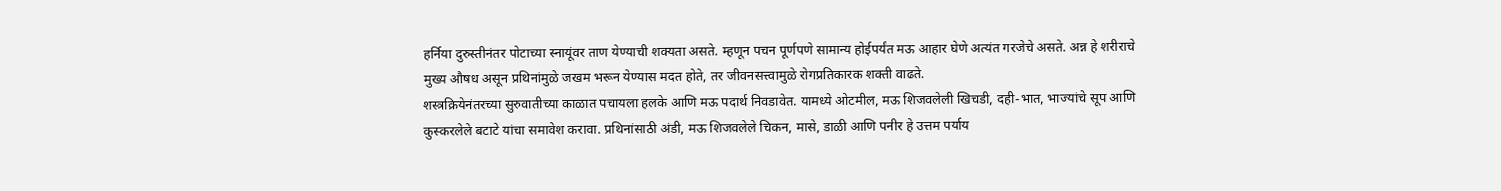हर्निया दुरुस्तीनंतर पोटाच्या स्नायूंवर ताण येण्याची शक्यता असते. म्हणून पचन पूर्णपणे सामान्य होईपर्यंत मऊ आहार घेणे अत्यंत गरजेचे असते. अन्न हे शरीराचे मुख्य औषध असून प्रथिनांमुळे जखम भरून येण्यास मदत होते, तर जीवनसत्त्वामुळे रोगप्रतिकारक शक्ती वाढते.
शस्त्रक्रियेनंतरच्या सुरुवातीच्या काळात पचायला हलके आणि मऊ पदार्थ निवडावेत. यामध्ये ओटमील, मऊ शिजवलेली खिचडी, दही-भात, भाज्यांचे सूप आणि कुस्करलेले बटाटे यांचा समावेश करावा. प्रथिनांसाठी अंडी, मऊ शिजवलेले चिकन, मासे, डाळी आणि पनीर हे उत्तम पर्याय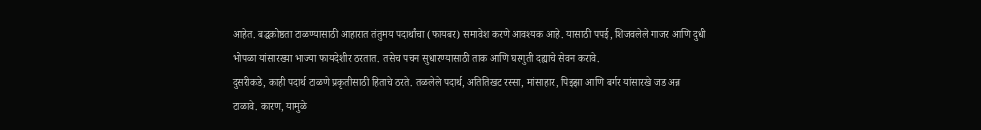आहेत. बद्धकोष्ठता टाळण्यासाठी आहारात तंतुमय पदार्थांचा (फायबर) समावेश करणे आवश्यक आहे. यासाठी पपई, शिजवलेले गाजर आणि दुधी भोपळा यांसारख्या भाज्या फायदेशीर ठरतात. तसेच पचन सुधारण्यासाठी ताक आणि घरगुती दह्याचे सेवन करावे.
दुसरीकडे, काही पदार्थ टाळणे प्रकृतीसाठी हिताचे ठरते. तळलेले पदार्थ, अतितिखट रस्सा, मांसाहार, पिझ्झा आणि बर्गर यांसारखे जड अन्न टाळावे. कारण, यामुळे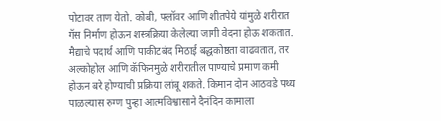पोटावर ताण येतो. कोबी, फ्लॉवर आणि शीतपेये यांमुळे शरीरात गॅस निर्माण होऊन शस्त्रक्रिया केलेल्या जागी वेदना होऊ शकतात. मैद्याचे पदार्थ आणि पाकीटबंद मिठाई बद्धकोष्ठता वाढवतात, तर अल्कोहोल आणि कॅफिनमुळे शरीरातील पाण्याचे प्रमाण कमी होऊन बरे होण्याची प्रक्रिया लांबू शकते. किमान दोन आठवडे पथ्य पाळल्यास रुग्ण पुन्हा आत्मविश्वासाने दैनंदिन कामाला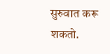सुरुवात करू शकतो.